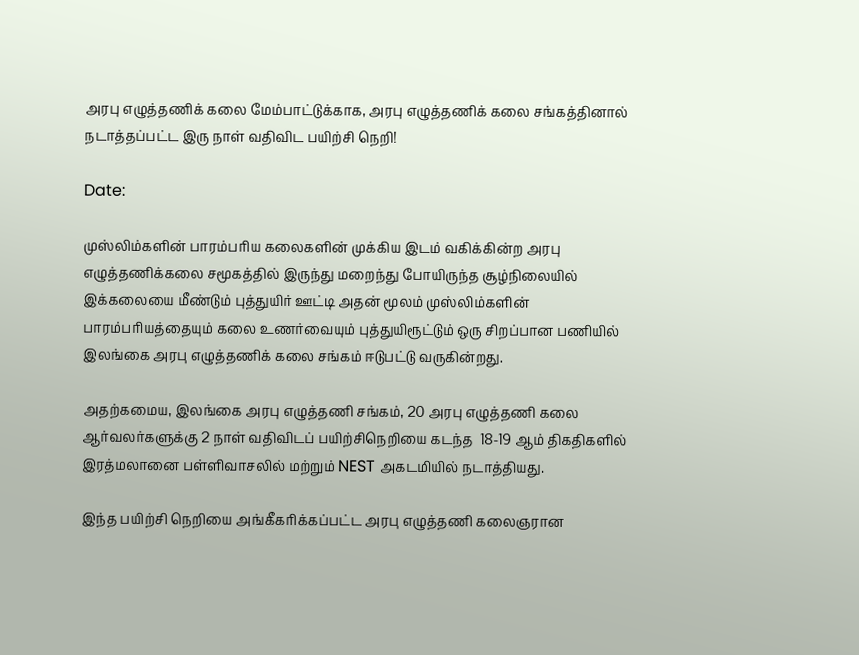அரபு எழுத்தணிக் கலை மேம்பாட்டுக்காக, அரபு எழுத்தணிக் கலை சங்கத்தினால் நடாத்தப்பட்ட இரு நாள் வதிவிட பயிற்சி நெறி!

Date:

முஸ்லிம்களின் பாரம்பரிய கலைகளின் முக்கிய இடம் வகிக்கின்ற அரபு எழுத்தணிக்கலை சமூகத்தில் இருந்து மறைந்து போயிருந்த சூழ்நிலையில் இக்கலையை மீண்டும் புத்துயிர் ஊட்டி அதன் மூலம் முஸ்லிம்களின் பாரம்பரியத்தையும் கலை உணர்வையும் புத்துயிரூட்டும் ஒரு சிறப்பான பணியில் இலங்கை அரபு எழுத்தணிக் கலை சங்கம் ஈடுபட்டு வருகின்றது.

அதற்கமைய, இலங்கை அரபு எழுத்தணி சங்கம், 20 அரபு எழுத்தணி கலை ஆர்வலர்களுக்கு 2 நாள் வதிவிடப் பயிற்சிநெறியை கடந்த  18-19 ஆம் திகதிகளில் இரத்மலானை பள்ளிவாசலில் மற்றும் NEST அகடமியில் நடாத்தியது.

இந்த பயிற்சி நெறியை அங்கீகரிக்கப்பட்ட அரபு எழுத்தணி கலைஞரான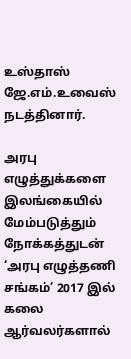உஸ்தாஸ் ஜே.எம்.உவைஸ் நடத்தினார்.

அரபு எழுத்துக்களை இலங்கையில் மேம்படுத்தும் நோக்கத்துடன் ‘அரபு எழுத்தணி சங்கம்’ 2017 இல் கலை ஆர்வலர்களால்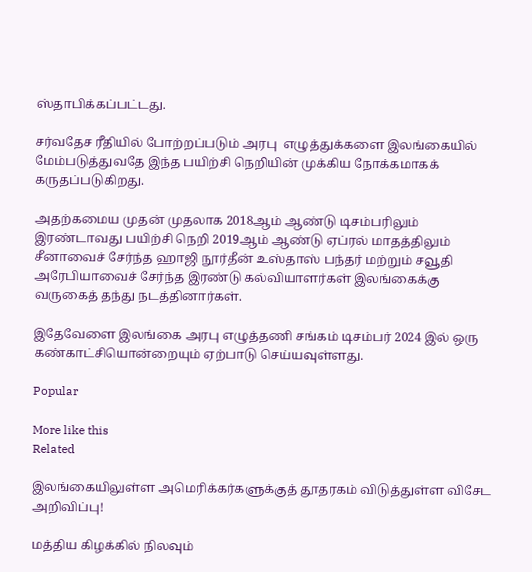ஸ்தாபிக்கப்பட்டது.

சர்வதேச ரீதியில் போற்றப்படும் அரபு  எழுத்துக்களை இலங்கையில் மேம்படுத்துவதே இந்த பயிற்சி நெறியின் முக்கிய நோக்கமாகக் கருதப்படுகிறது.

அதற்கமைய முதன் முதலாக 2018ஆம் ஆண்டு டிசம்பரிலும் இரண்டாவது பயிற்சி நெறி 2019ஆம் ஆண்டு ஏப்ரல் மாதத்திலும் சீனாவைச் சேர்ந்த ஹாஜி நூர்தீன் உஸ்தாஸ் பந்தர் மற்றும் சவூதி அரேபியாவைச் சேர்ந்த இரண்டு கல்வியாளர்கள் இலங்கைக்கு வருகைத் தந்து நடத்தினார்கள்.

இதேவேளை இலங்கை அரபு எழுத்தணி சங்கம் டிசம்பர் 2024 இல் ஒரு கண்காட்சியொன்றையும் ஏற்பாடு செய்யவுள்ளது.

Popular

More like this
Related

இலங்கையிலுள்ள அமெரிக்கர்களுக்குத் தூதரகம் விடுத்துள்ள விசேட அறிவிப்பு!

மத்திய கிழக்கில் நிலவும்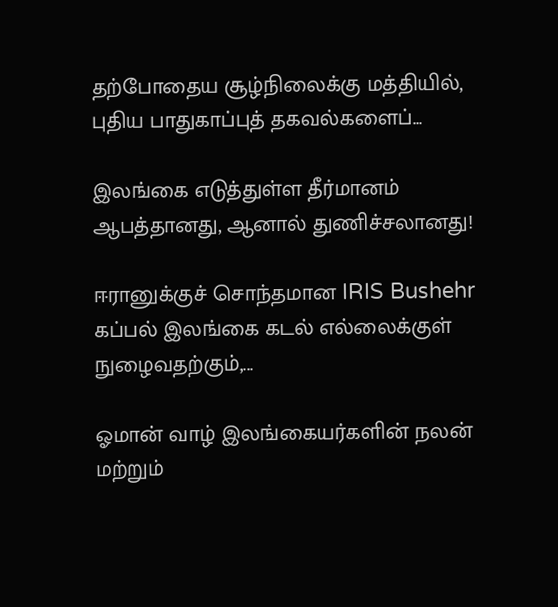தற்போதைய சூழ்நிலைக்கு மத்தியில், புதிய பாதுகாப்புத் தகவல்களைப்...

இலங்கை எடுத்துள்ள தீர்மானம் ஆபத்தானது, ஆனால் துணிச்சலானது!

ஈரானுக்குச் சொந்தமான IRIS Bushehr கப்பல் இலங்கை கடல் எல்லைக்குள் நுழைவதற்கும்,...

ஓமான் வாழ் இலங்கையர்களின் நலன் மற்றும்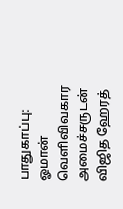பாதுகாப்பு: ஓமான் வெளிவிவகார அமைச்சருடன் விஜித ஹேரத்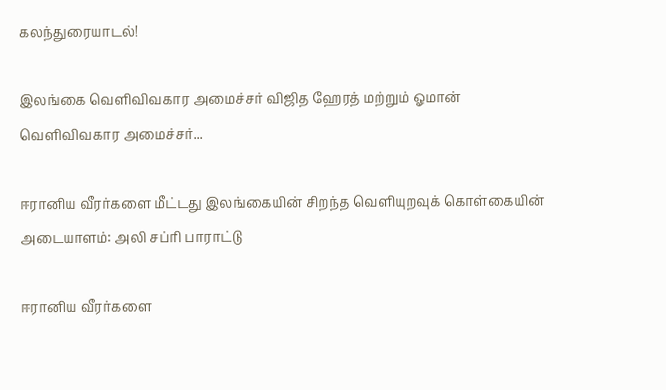கலந்துரையாடல்!

இலங்கை வெளிவிவகார அமைச்சர் விஜித ஹேரத் மற்றும் ஓமான் வெளிவிவகார அமைச்சர்...

ஈரானிய வீரர்களை மீட்டது இலங்கையின் சிறந்த வெளியுறவுக் கொள்கையின் அடையாளம்: அலி சப்ரி பாராட்டு

ஈரானிய வீரர்களை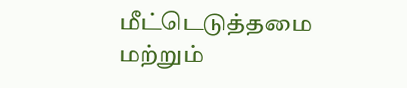மீட்டெடுத்தமை மற்றும்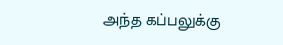அந்த கப்பலுக்கு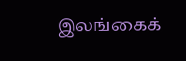இலங்கைக்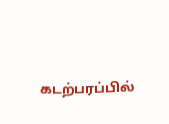கடற்பரப்பில்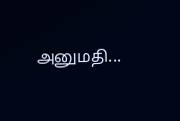அனுமதி...